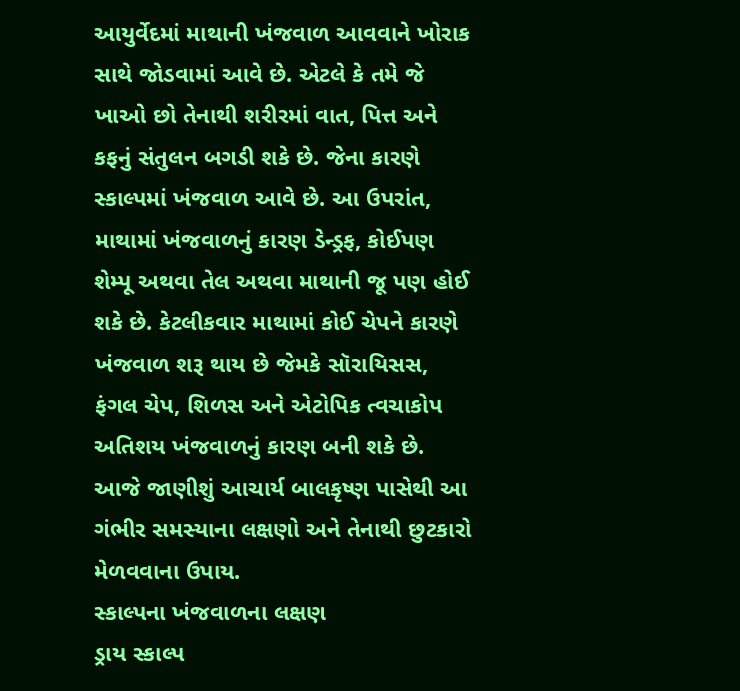આયુર્વેદમાં માથાની ખંજવાળ આવવાને ખોરાક સાથે જોડવામાં આવે છે. એટલે કે તમે જે ખાઓ છો તેનાથી શરીરમાં વાત, પિત્ત અને કફનું સંતુલન બગડી શકે છે. જેના કારણે સ્કાલ્પમાં ખંજવાળ આવે છે. આ ઉપરાંત, માથામાં ખંજવાળનું કારણ ડેન્ડ્રફ, કોઈપણ શેમ્પૂ અથવા તેલ અથવા માથાની જૂ પણ હોઈ શકે છે. કેટલીકવાર માથામાં કોઈ ચેપને કારણે ખંજવાળ શરૂ થાય છે જેમકે સૉરાયિસસ, ફંગલ ચેપ, શિળસ અને એટોપિક ત્વચાકોપ અતિશય ખંજવાળનું કારણ બની શકે છે. આજે જાણીશું આચાર્ય બાલકૃષ્ણ પાસેથી આ ગંભીર સમસ્યાના લક્ષણો અને તેનાથી છુટકારો મેળવવાના ઉપાય.
સ્કાલ્પના ખંજવાળના લક્ષણ
ડ્રાય સ્કાલ્પ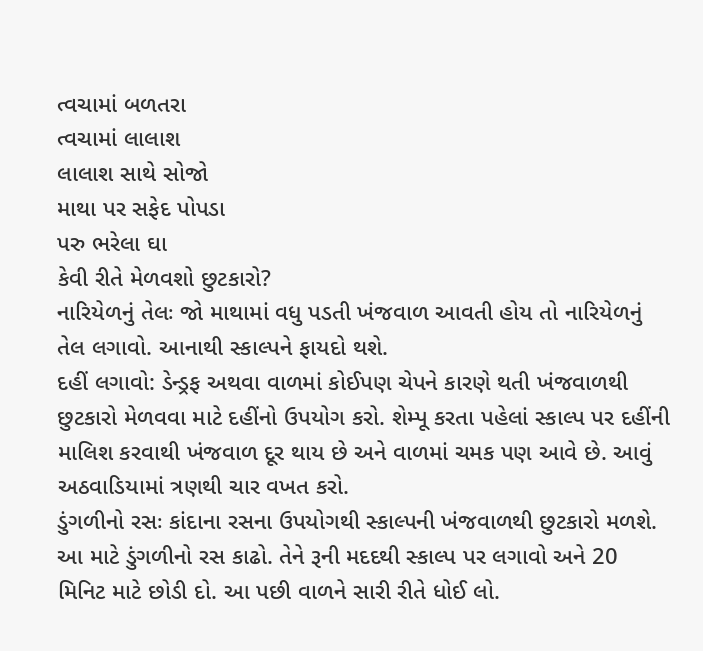ત્વચામાં બળતરા
ત્વચામાં લાલાશ
લાલાશ સાથે સોજો
માથા પર સફેદ પોપડા
પરુ ભરેલા ઘા
કેવી રીતે મેળવશો છુટકારો?
નારિયેળનું તેલઃ જો માથામાં વધુ પડતી ખંજવાળ આવતી હોય તો નારિયેળનું તેલ લગાવો. આનાથી સ્કાલ્પને ફાયદો થશે.
દહીં લગાવો: ડેન્ડ્રફ અથવા વાળમાં કોઈપણ ચેપને કારણે થતી ખંજવાળથી છુટકારો મેળવવા માટે દહીંનો ઉપયોગ કરો. શેમ્પૂ કરતા પહેલાં સ્કાલ્પ પર દહીંની માલિશ કરવાથી ખંજવાળ દૂર થાય છે અને વાળમાં ચમક પણ આવે છે. આવું અઠવાડિયામાં ત્રણથી ચાર વખત કરો.
ડુંગળીનો રસઃ કાંદાના રસના ઉપયોગથી સ્કાલ્પની ખંજવાળથી છુટકારો મળશે. આ માટે ડુંગળીનો રસ કાઢો. તેને રૂની મદદથી સ્કાલ્પ પર લગાવો અને 20 મિનિટ માટે છોડી દો. આ પછી વાળને સારી રીતે ધોઈ લો.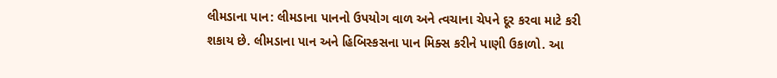લીમડાના પાન: લીમડાના પાનનો ઉપયોગ વાળ અને ત્વચાના ચેપને દૂર કરવા માટે કરી શકાય છે. લીમડાના પાન અને હિબિસ્કસના પાન મિક્સ કરીને પાણી ઉકાળો. આ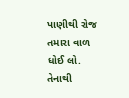પાણીથી રોજ તમારા વાળ ધોઈ લો. તેનાથી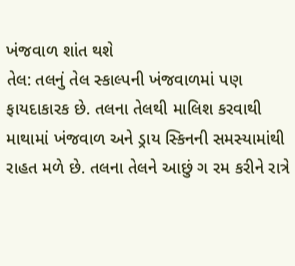ખંજવાળ શાંત થશે
તેલ: તલનું તેલ સ્કાલ્પની ખંજવાળમાં પણ ફાયદાકારક છે. તલના તેલથી માલિશ કરવાથી માથામાં ખંજવાળ અને ડ્રાય સ્કિનની સમસ્યામાંથી રાહત મળે છે. તલના તેલને આછું ગ રમ કરીને રાત્રે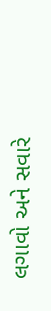લગાવો અને સવારે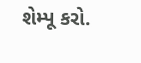શેમ્પૂ કરો.